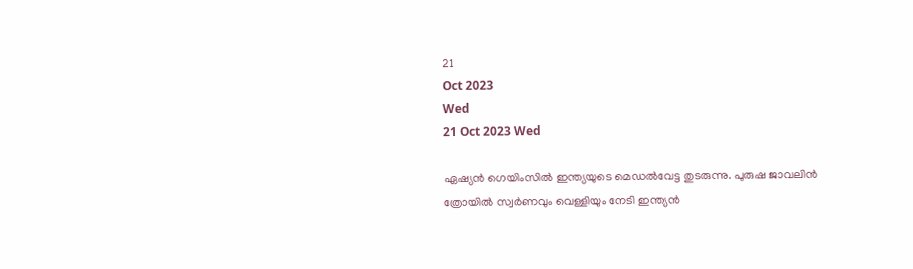21
Oct 2023
Wed
21 Oct 2023 Wed

ഏഷ്യൻ ഗെയിംസിൽ ഇന്ത്യയുടെ മെഡൽവേട്ട തുടരുന്നു. പുരുഷ ജാവലിൻ ത്രോയിൽ സ്വർണവും വെള്ളിയും നേടി ഇന്ത്യൻ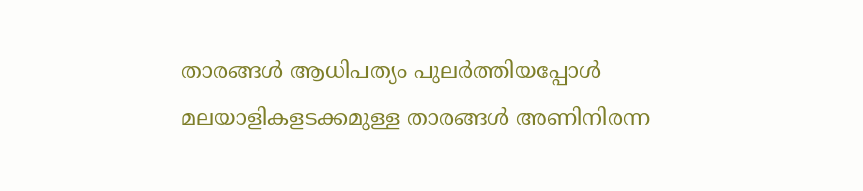താരങ്ങൾ ആധിപത്യം പുലർത്തിയപ്പോൾ മലയാളികളടക്കമുള്ള താരങ്ങൾ അണിനിരന്ന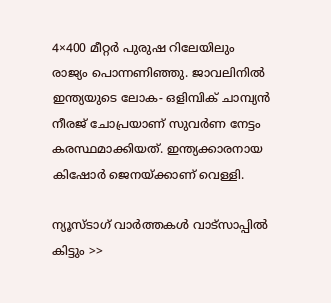4×400 മീറ്റർ പുരുഷ റിലേയിലും രാജ്യം പൊന്നണിഞ്ഞു. ജാവലിനിൽ ഇന്ത്യയുടെ ലോക- ഒളിമ്പിക് ചാമ്പ്യൻ നീരജ് ചോപ്രയാണ് സുവർണ നേട്ടം കരസ്ഥമാക്കിയത്. ഇന്ത്യക്കാരനായ കിഷോർ ജെനയ്ക്കാണ് വെള്ളി.

ന്യൂസ്ടാഗ് വാര്‍ത്തകള്‍ വാട്‌സാപ്പില്‍ കിട്ടും >>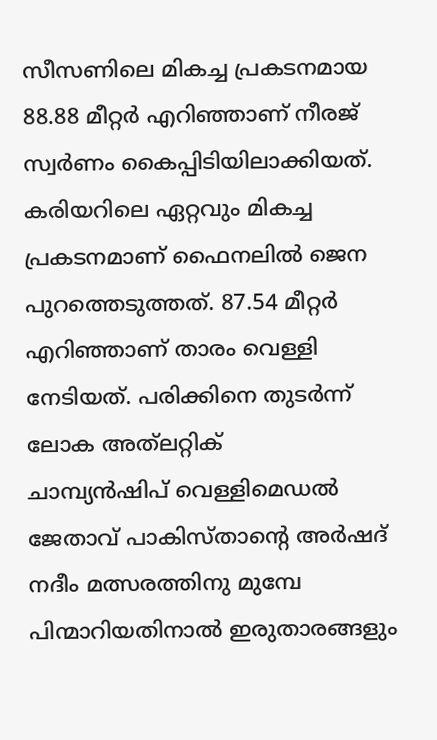സീസണിലെ മികച്ച പ്രകടനമായ 88.88 മീറ്റർ എറിഞ്ഞാണ് നീരജ് സ്വർണം കൈപ്പിടിയിലാക്കിയത്. കരിയറിലെ ഏറ്റവും മികച്ച പ്രകടനമാണ് ഫൈനലിൽ ജെന പുറത്തെടുത്തത്. 87.54 മീറ്റർ എറിഞ്ഞാണ് താരം വെള്ളി നേടിയത്. പരിക്കിനെ തുടർന്ന് ലോക അത്‌ലറ്റിക്‌
ചാമ്പ്യൻഷിപ് വെള്ളിമെഡൽ ജേതാവ് പാകിസ്താന്റെ അർഷദ് നദീം മത്സരത്തിനു മുമ്പേ പിന്മാറിയതിനാൽ ഇരുതാരങ്ങളും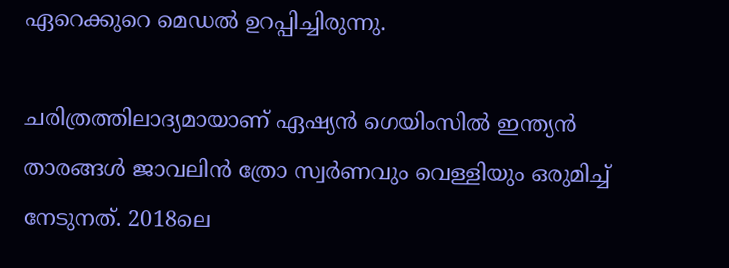ഏറെക്കുറെ മെഡൽ ഉറപ്പിച്ചിരുന്നു.

ചരിത്രത്തിലാദ്യമായാണ് ഏഷ്യൻ ഗെയിംസിൽ ഇന്ത്യൻ താരങ്ങൾ ജാവലിൻ ത്രോ സ്വർണവും വെള്ളി‍യും ഒരുമിച്ച് നേടുനത്. 2018ലെ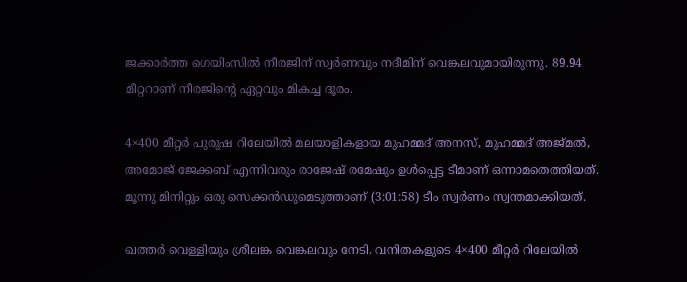ജക്കാർത്ത ഗെയിംസിൽ നീരജിന് സ്വർണവും നദീമിന് വെങ്കലവുമായിരുന്നു. 89.94 മീറ്ററാണ് നീരജിന്റെ ഏറ്റവും മികച്ച ദൂരം.

4×400 മീറ്റർ പുരുഷ റിലേയിൽ മലയാളികളായ മുഹമ്മദ് അനസ്, മുഹമ്മദ് അജ്മൽ, അമോജ് ജേക്കബ് എന്നിവരും രാജേഷ് രമേഷും ഉൾപ്പെട്ട ടീമാണ് ഒന്നാമതെത്തിയത്. മൂന്നു മിനിറ്റും ഒരു സെക്കൻഡുമെടുത്താണ് (3:01:58) ടീം സ്വർണം സ്വന്തമാക്കിയത്.

ഖത്തർ വെള്ളിയും ശ്രീലങ്ക വെങ്കലവും നേടി. വനിതകളുടെ 4×400 മീറ്റർ റിലേയിൽ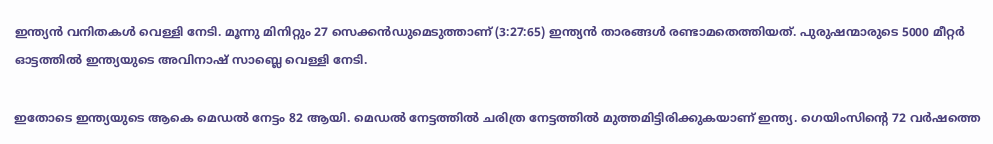ഇന്ത്യൻ വനിതകൾ വെള്ളി നേടി. മൂന്നു മിനിറ്റും 27 സെക്കൻഡുമെടുത്താണ് (3:27:65) ഇന്ത്യൻ താരങ്ങൾ രണ്ടാമതെത്തിയത്. പുരുഷന്മാരുടെ 5000 മീറ്റർ ഓട്ടത്തിൽ ഇന്ത്യയുടെ അവിനാഷ് സാബ്ലെ വെള്ളി നേടി.

ഇതോടെ ഇന്ത്യയുടെ ആകെ മെഡൽ നേട്ടം 82 ആയി. മെഡൽ നേട്ടത്തിൽ ചരിത്ര നേട്ടത്തിൽ മുത്തമിട്ടിരിക്കുകയാണ് ഇന്ത്യ. ഗെയിംസിന്‍റെ 72 വർഷത്തെ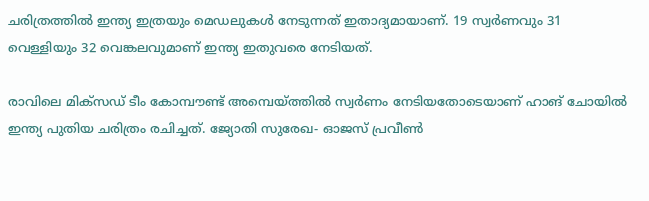ചരിത്രത്തിൽ ഇന്ത്യ ഇത്രയും മെഡലുകൾ നേടുന്നത് ഇതാദ്യമായാണ്. 19 സ്വർണവും 31 വെള്ളിയും 32 വെങ്കലവുമാണ് ഇന്ത്യ ഇതുവരെ നേടിയത്.

രാവിലെ മിക്സഡ് ടീം കോമ്പൗണ്ട് അമ്പെയ്ത്തിൽ സ്വർണം നേടിയതോടെയാണ് ഹാങ് ചോയിൽ ഇന്ത്യ പുതിയ ചരിത്രം രചിച്ചത്. ജ്യോതി സുരേഖ- ഓജസ് പ്രവീൺ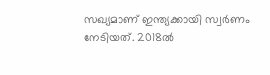സഖ്യമാണ് ഇന്ത്യക്കായി സ്വർണം നേടിയത്. 2018ൽ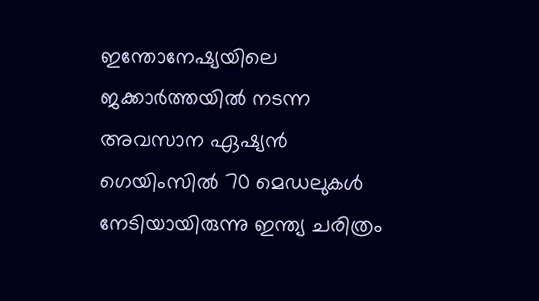ഇന്തോനേഷ്യയിലെ ജക്കാർത്തയിൽ നടന്ന അവസാന ഏഷ്യൻ ഗെയിംസിൽ 70 മെഡലുകൾ നേടിയായിരുന്നു ഇന്ത്യ ചരിത്രം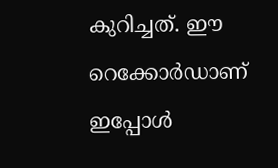കുറിച്ചത്. ഈ റെക്കോർഡാണ് ഇപ്പോൾ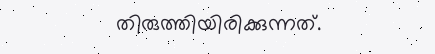തിരുത്തിയിരിക്കുന്നത്.